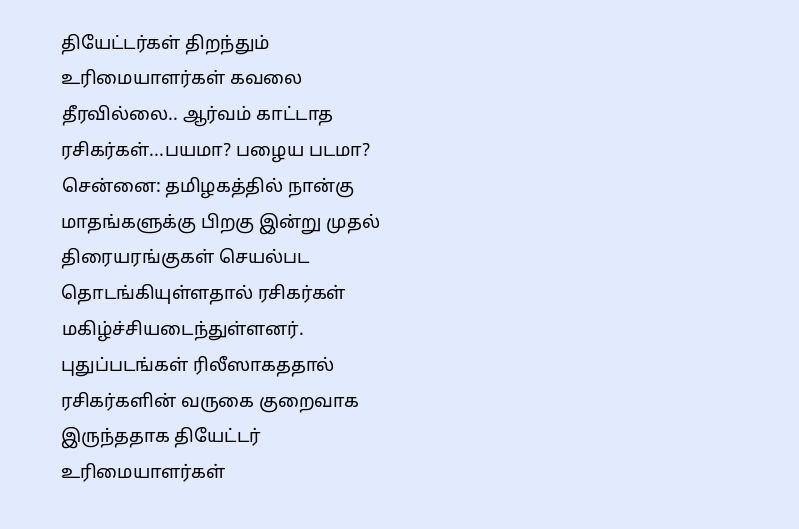தியேட்டர்கள் திறந்தும் உரிமையாளர்கள் கவலை தீரவில்லை.. ஆர்வம் காட்டாத ரசிகர்கள்...பயமா? பழைய படமா?
சென்னை: தமிழகத்தில் நான்கு மாதங்களுக்கு பிறகு இன்று முதல் திரையரங்குகள் செயல்பட தொடங்கியுள்ளதால் ரசிகர்கள் மகிழ்ச்சியடைந்துள்ளனர். புதுப்படங்கள் ரிலீஸாகததால் ரசிகர்களின் வருகை குறைவாக இருந்ததாக தியேட்டர் உரிமையாளர்கள்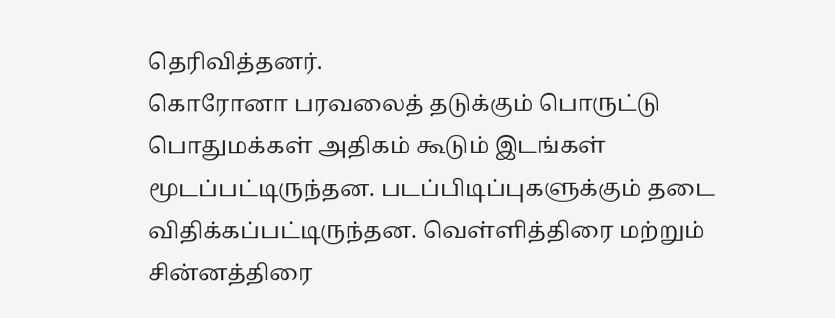தெரிவித்தனர்.
கொரோனா பரவலைத் தடுக்கும் பொருட்டு பொதுமக்கள் அதிகம் கூடும் இடங்கள் மூடப்பட்டிருந்தன. படப்பிடிப்புகளுக்கும் தடை விதிக்கப்பட்டிருந்தன. வெள்ளித்திரை மற்றும் சின்னத்திரை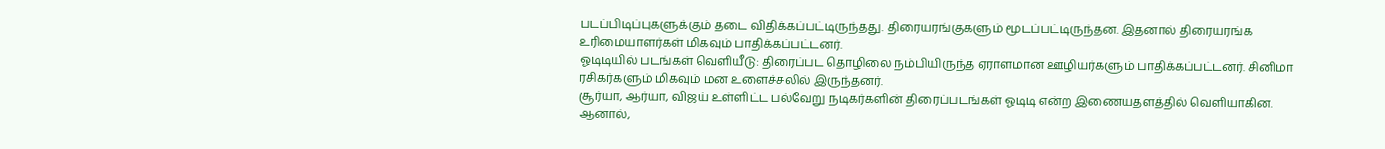படப்பிடிப்புகளுக்கும் தடை விதிக்கப்பட்டிருந்தது. திரையரங்குகளும் மூடப்பட்டிருந்தன. இதனால் திரையரங்க உரிமையாளர்கள் மிகவும் பாதிக்கப்பட்டனர்.
ஓடிடியில் படங்கள் வெளியீடு: திரைப்பட தொழிலை நம்பியிருந்த ஏராளமான ஊழியர்களும் பாதிக்கப்பட்டனர். சினிமா ரசிகர்களும் மிகவும் மன உளைச்சலில் இருந்தனர்.
சூர்யா, ஆர்யா, விஜய் உள்ளிட்ட பல்வேறு நடிகர்களின் திரைப்படங்கள் ஓடிடி என்ற இணையதளத்தில் வெளியாகின. ஆனால்,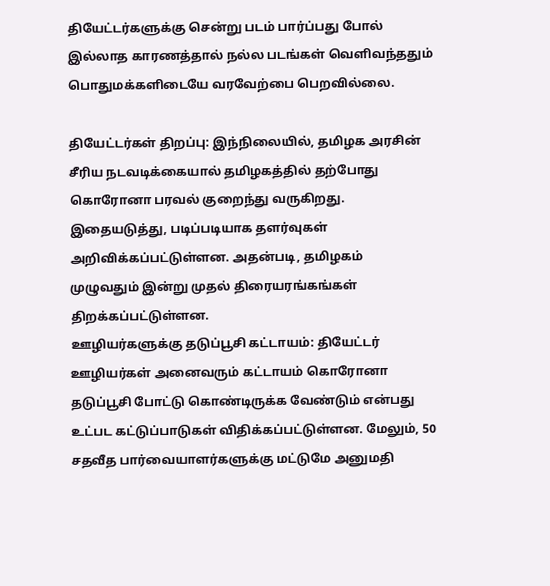தியேட்டர்களுக்கு சென்று படம் பார்ப்பது போல் இல்லாத காரணத்தால் நல்ல படங்கள் வெளிவந்ததும் பொதுமக்களிடையே வரவேற்பை பெறவில்லை.

தியேட்டர்கள் திறப்பு: இந்நிலையில், தமிழக அரசின் சீரிய நடவடிக்கையால் தமிழகத்தில் தற்போது கொரோனா பரவல் குறைந்து வருகிறது. இதையடுத்து, படிப்படியாக தளர்வுகள் அறிவிக்கப்பட்டுள்ளன. அதன்படி, தமிழகம் முழுவதும் இன்று முதல் திரையரங்கங்கள் திறக்கப்பட்டுள்ளன.
ஊழியர்களுக்கு தடுப்பூசி கட்டாயம்: தியேட்டர் ஊழியர்கள் அனைவரும் கட்டாயம் கொரோனா தடுப்பூசி போட்டு கொண்டிருக்க வேண்டும் என்பது உட்பட கட்டுப்பாடுகள் விதிக்கப்பட்டுள்ளன. மேலும், 50 சதவீத பார்வையாளர்களுக்கு மட்டுமே அனுமதி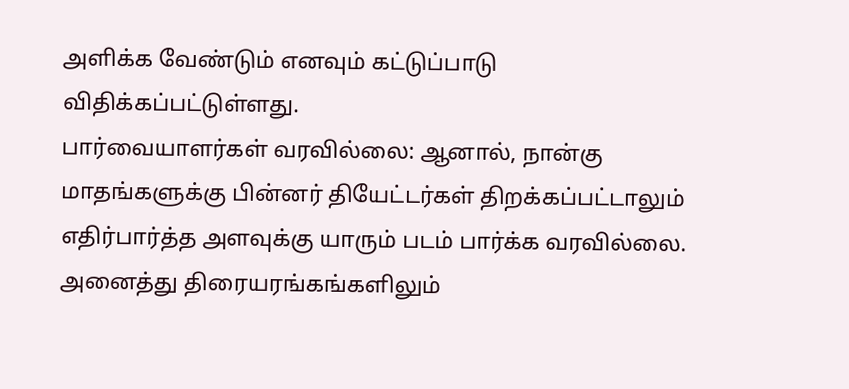அளிக்க வேண்டும் எனவும் கட்டுப்பாடு விதிக்கப்பட்டுள்ளது.
பார்வையாளர்கள் வரவில்லை: ஆனால், நான்கு மாதங்களுக்கு பின்னர் தியேட்டர்கள் திறக்கப்பட்டாலும் எதிர்பார்த்த அளவுக்கு யாரும் படம் பார்க்க வரவில்லை. அனைத்து திரையரங்கங்களிலும்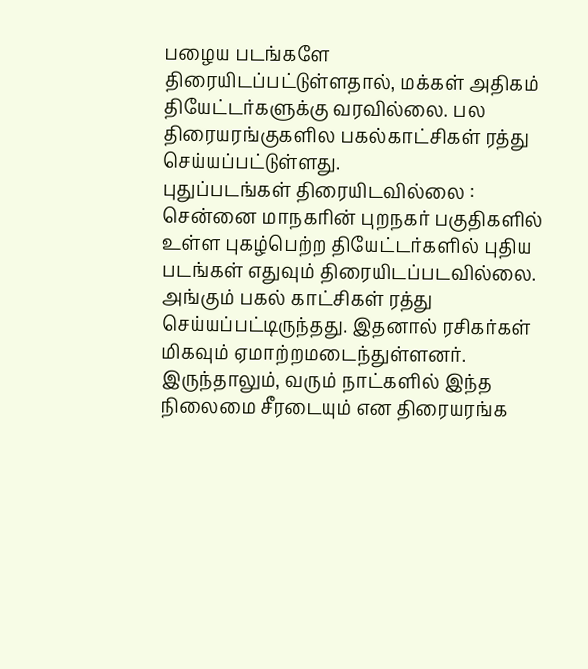பழைய படங்களே திரையிடப்பட்டுள்ளதால், மக்கள் அதிகம் தியேட்டர்களுக்கு வரவில்லை. பல திரையரங்குகளில பகல்காட்சிகள் ரத்து செய்யப்பட்டுள்ளது.
புதுப்படங்கள் திரையிடவில்லை : சென்னை மாநகரின் புறநகர் பகுதிகளில் உள்ள புகழ்பெற்ற தியேட்டர்களில் புதிய படங்கள் எதுவும் திரையிடப்படவில்லை. அங்கும் பகல் காட்சிகள் ரத்து செய்யப்பட்டிருந்தது. இதனால் ரசிகர்கள் மிகவும் ஏமாற்றமடைந்துள்ளனர். இருந்தாலும், வரும் நாட்களில் இந்த நிலைமை சீரடையும் என திரையரங்க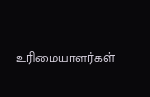உரிமையாளர்கள்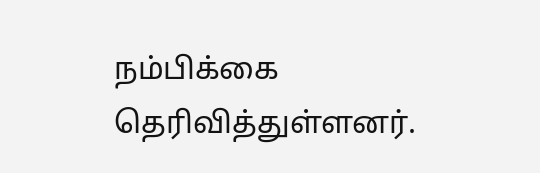நம்பிக்கை தெரிவித்துள்ளனர்.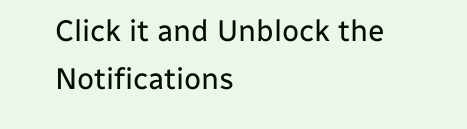Click it and Unblock the Notifications